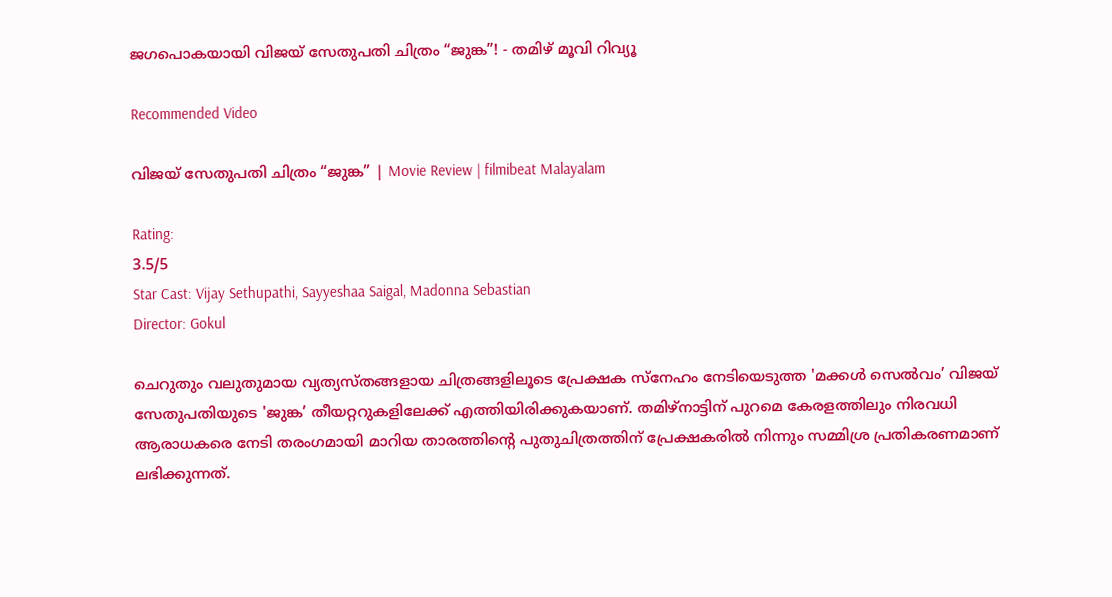ജഗപൊകയായി വിജയ് സേതുപതി ചിത്രം “ജുങ്ക”! - തമിഴ് മൂവി റിവ്യൂ

Recommended Video

വിജയ് സേതുപതി ചിത്രം “ജുങ്ക” | Movie Review | filmibeat Malayalam

Rating:
3.5/5
Star Cast: Vijay Sethupathi, Sayyeshaa Saigal, Madonna Sebastian
Director: Gokul

ചെറുതും വലുതുമായ വ്യത്യസ്തങ്ങളായ ചിത്രങ്ങളിലൂടെ പ്രേക്ഷക സ്നേഹം നേടിയെടുത്ത 'മക്കൾ സെൽവം’ വിജയ് സേതുപതിയുടെ 'ജുങ്ക’ തീയറ്ററുകളിലേക്ക് എത്തിയിരിക്കുകയാണ്. തമിഴ്നാട്ടിന് പുറമെ കേരളത്തിലും നിരവധി ആരാധകരെ നേടി തരംഗമായി മാറിയ താരത്തിന്റെ പുതുചിത്രത്തിന് പ്രേക്ഷകരിൽ നിന്നും സമ്മിശ്ര പ്രതികരണമാണ് ലഭിക്കുന്നത്.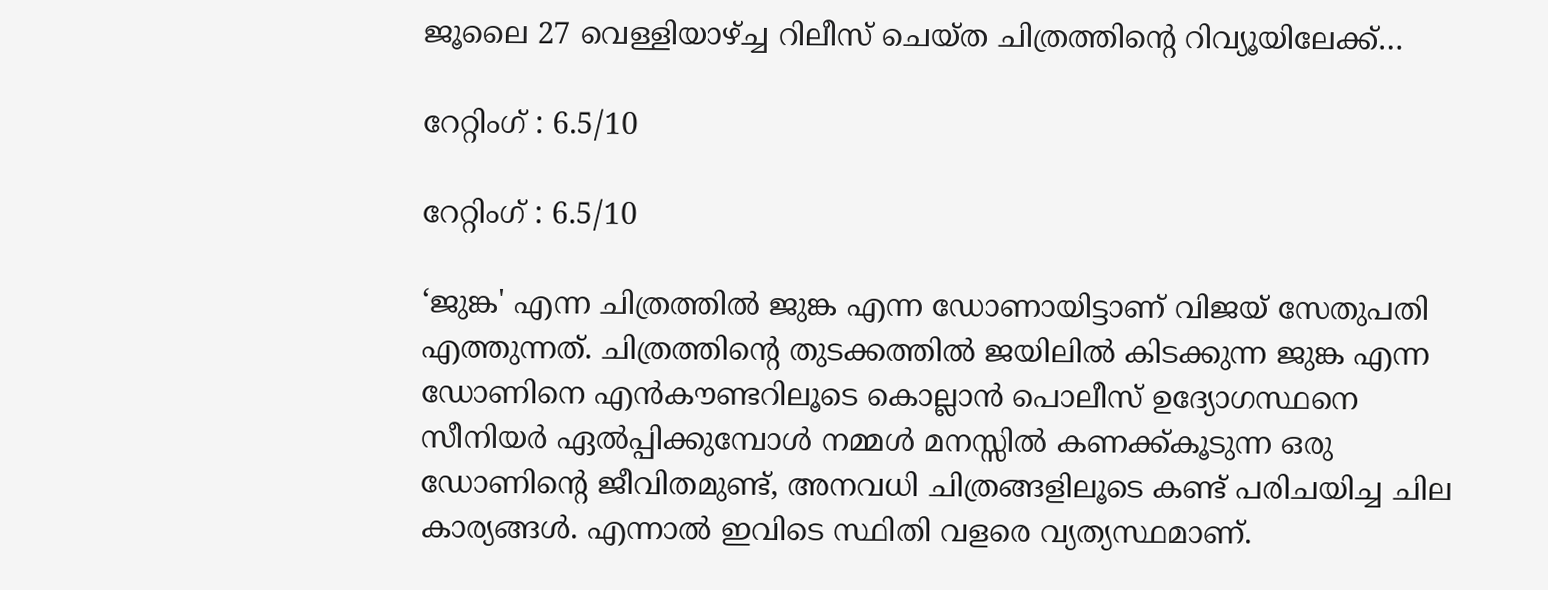ജൂലൈ 27 വെള്ളിയാഴ്ച്ച റിലീസ് ചെയ്ത ചിത്രത്തിന്റെ റിവ്യൂയിലേക്ക്…

റേറ്റിംഗ് : 6.5/10

റേറ്റിംഗ് : 6.5/10

‘ജുങ്ക' എന്ന ചിത്രത്തിൽ ജുങ്ക എന്ന ഡോണായിട്ടാണ് വിജയ് സേതുപതി എത്തുന്നത്. ചിത്രത്തിന്റെ തുടക്കത്തിൽ ജയിലിൽ കിടക്കുന്ന ജുങ്ക എന്ന ഡോണിനെ എൻകൗണ്ടറിലൂടെ കൊല്ലാൻ പൊലീസ് ഉദ്യോഗസ്ഥനെ സീനിയർ ഏൽപ്പിക്കുമ്പോൾ നമ്മൾ മനസ്സിൽ കണക്ക്കൂടുന്ന ഒരു ഡോണിന്റെ ജീവിതമുണ്ട്, അനവധി ചിത്രങ്ങളിലൂടെ കണ്ട് പരിചയിച്ച ചില കാര്യങ്ങൾ. എന്നാൽ ഇവിടെ സ്ഥിതി വളരെ വ്യത്യസ്ഥമാണ്.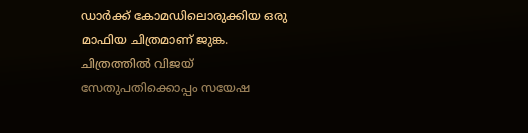ഡാർക്ക് കോമഡിലൊരുക്കിയ ഒരു മാഫിയ ചിത്രമാണ് ജുങ്ക. ചിത്രത്തിൽ വിജയ് സേതുപതിക്കൊപ്പം സയേഷ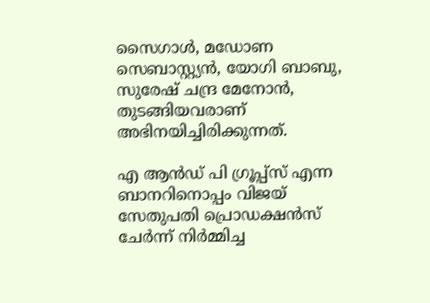സൈഗാൾ, മഡോണ സെബാസ്റ്റ്യൻ, യോഗി ബാബു, സുരേഷ് ചന്ദ്ര മേനോൻ, തുടങ്ങിയവരാണ് അഭിനയിച്ചിരിക്കുന്നത്.

എ ആൻഡ് പി ഗ്രൂപ്പ്സ് എന്ന ബാനറിനൊപ്പം വിജയ് സേതുപതി പ്രൊഡക്ഷൻസ് ചേർന്ന് നിർമ്മിച്ച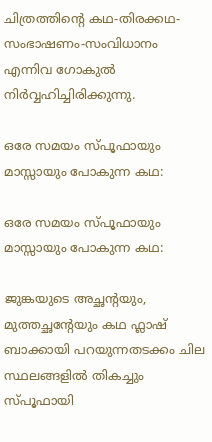ചിത്രത്തിന്റെ കഥ-തിരക്കഥ-സംഭാഷണം-സംവിധാനം എന്നിവ ഗോകുൽ നിർവ്വഹിച്ചിരിക്കുന്നു.

ഒരേ സമയം സ്പൂഫായും മാസ്സായും പോകുന്ന കഥ:

ഒരേ സമയം സ്പൂഫായും മാസ്സായും പോകുന്ന കഥ:

ജുങ്കയുടെ അച്ഛന്റയും, മുത്തച്ഛന്റേയും കഥ ഫ്ലാഷ് ബാക്കായി പറയുന്നതടക്കം ചില സ്ഥലങ്ങളിൽ തികച്ചും സ്പൂഫായി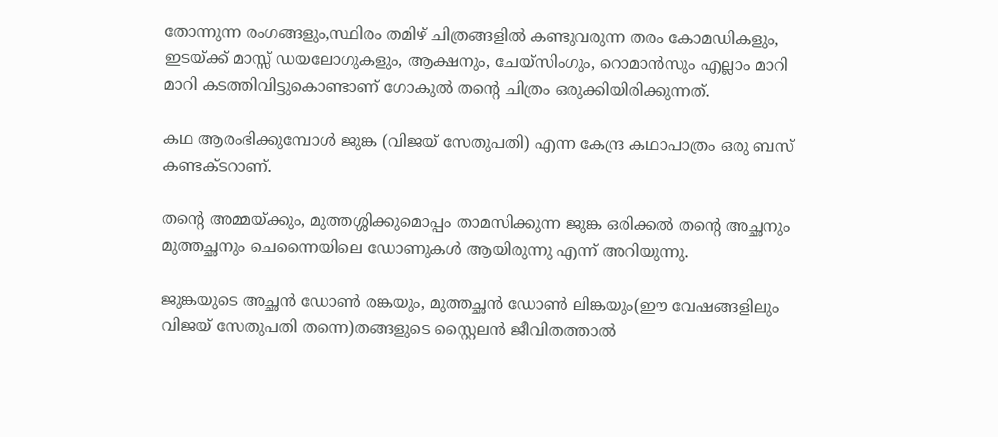തോന്നുന്ന രംഗങ്ങളും,സ്ഥിരം തമിഴ് ചിത്രങ്ങളിൽ കണ്ടുവരുന്ന തരം കോമഡികളും, ഇടയ്ക്ക് മാസ്സ് ഡയലോഗുകളും, ആക്ഷനും, ചേയ്സിംഗും, റൊമാൻസും എല്ലാം മാറി മാറി കടത്തിവിട്ടുകൊണ്ടാണ് ഗോകുൽ തന്റെ ചിത്രം ഒരുക്കിയിരിക്കുന്നത്.

കഥ ആരംഭിക്കുമ്പോൾ ജുങ്ക (വിജയ് സേതുപതി) എന്ന കേന്ദ്ര കഥാപാത്രം ഒരു ബസ് കണ്ടക്ടറാണ്.

തന്റെ അമ്മയ്ക്കും, മുത്തശ്ശിക്കുമൊപ്പം താമസിക്കുന്ന ജുങ്ക ഒരിക്കൽ തന്റെ അച്ഛനും മുത്തച്ഛനും ചെന്നൈയിലെ ഡോണുകൾ ആയിരുന്നു എന്ന് അറിയുന്നു.

ജുങ്കയുടെ അച്ഛൻ ഡോൺ രങ്കയും, മുത്തച്ഛൻ ഡോൺ ലിങ്കയും(ഈ വേഷങ്ങളിലും വിജയ് സേതുപതി തന്നെ)തങ്ങളുടെ സ്റ്റൈലൻ ജീവിതത്താൽ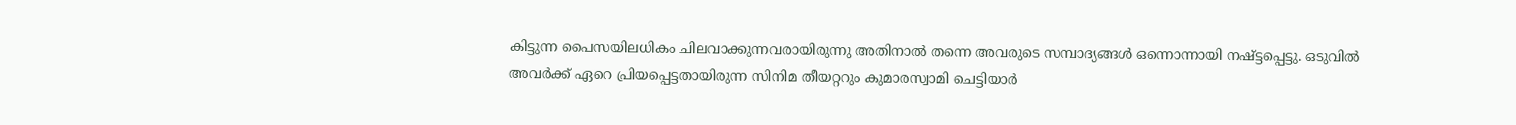കിട്ടുന്ന പൈസയിലധികം ചിലവാക്കുന്നവരായിരുന്നു അതിനാൽ തന്നെ അവരുടെ സമ്പാദ്യങ്ങൾ ഒന്നൊന്നായി നഷ്ട്ടപ്പെട്ടു. ഒടുവിൽ അവർക്ക് ഏറെ പ്രിയപ്പെട്ടതായിരുന്ന സിനിമ തീയറ്ററും കുമാരസ്വാമി ചെട്ടിയാർ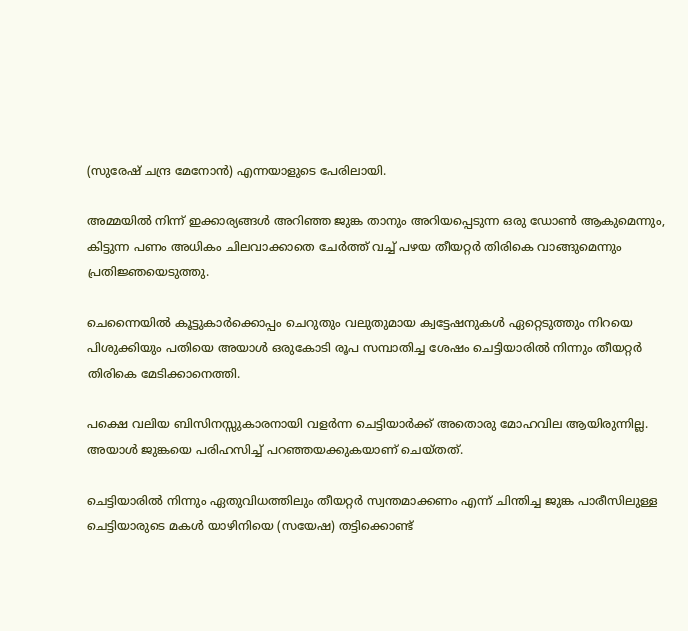(സുരേഷ് ചന്ദ്ര മേനോൻ) എന്നയാളുടെ പേരിലായി.

അമ്മയിൽ നിന്ന് ഇക്കാര്യങ്ങൾ അറിഞ്ഞ ജുങ്ക താനും അറിയപ്പെടുന്ന ഒരു ഡോൺ ആകുമെന്നും, കിട്ടുന്ന പണം അധികം ചിലവാക്കാതെ ചേർത്ത് വച്ച് പഴയ തീയറ്റർ തിരികെ വാങ്ങുമെന്നും പ്രതിജ്ഞയെടുത്തു.

ചെന്നൈയിൽ കൂട്ടുകാർക്കൊപ്പം ചെറുതും വലുതുമായ ക്വട്ടേഷനുകൾ ഏറ്റെടുത്തും നിറയെ പിശുക്കിയും പതിയെ അയാൾ ഒരുകോടി രൂപ സമ്പാതിച്ച ശേഷം ചെട്ടിയാരിൽ നിന്നും തീയറ്റർ തിരികെ മേടിക്കാനെത്തി.

പക്ഷെ വലിയ ബിസിനസ്സുകാരനായി വളർന്ന ചെട്ടിയാർക്ക് അതൊരു മോഹവില ആയിരുന്നില്ല. അയാൾ ജുങ്കയെ പരിഹസിച്ച് പറഞ്ഞയക്കുകയാണ് ചെയ്തത്.

ചെട്ടിയാരിൽ നിന്നും ഏതുവിധത്തിലും തീയറ്റർ സ്വന്തമാക്കണം എന്ന് ചിന്തിച്ച ജുങ്ക പാരീസിലുള്ള ചെട്ടിയാരുടെ മകൾ യാഴിനിയെ (സയേഷ) തട്ടിക്കൊണ്ട്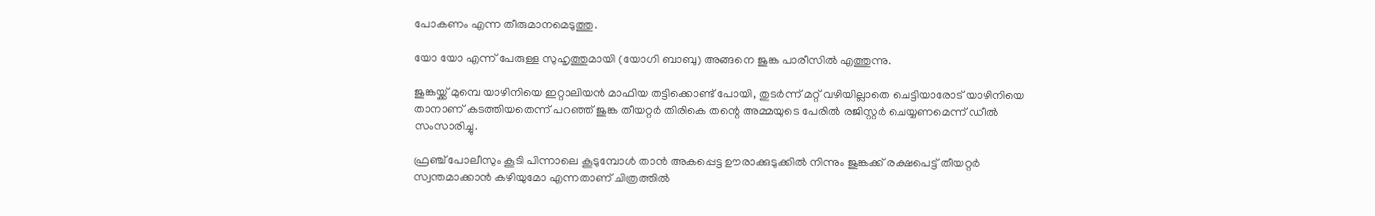പോകണം എന്ന തീരുമാനമെടുത്തു.

യോ യോ എന്ന് പേരുള്ള സുഹൃത്തുമായി (യോഗി ബാബു) അങ്ങനെ ജുങ്ക പാരീസിൽ എത്തുന്നു.

ജുങ്കയ്ക്ക് മുമ്പെ യാഴിനിയെ ഇറ്റാലിയൻ മാഫിയ തട്ടിക്കൊണ്ട് പോയി, തുടർന്ന് മറ്റ് വഴിയില്ലാതെ ചെട്ടിയാരോട് യാഴിനിയെ താനാണ് കടത്തിയതെന്ന് പറഞ്ഞ് ജുങ്ക തീയറ്റർ തിരികെ തന്റെ അമ്മയുടെ പേരിൽ രജിസ്റ്റർ ചെയ്യണമെന്ന് ഡീൽ സംസാരിച്ചു.

ഫ്രഞ്ച് പോലീസും കൂടി പിന്നാലെ കൂടുമ്പോൾ താൻ അകപ്പെട്ട ഊരാക്കുടുക്കിൽ നിന്നും ജുങ്കക്ക് രക്ഷപെട്ട് തീയറ്റർ സ്വന്തമാക്കാൻ കഴിയുമോ എന്നതാണ് ചിത്രത്തിൽ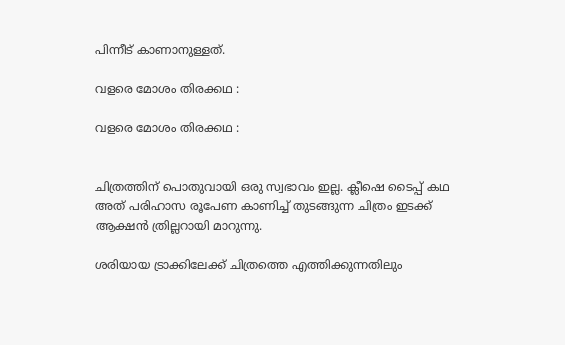പിന്നീട് കാണാനുള്ളത്.

വളരെ മോശം തിരക്കഥ :

വളരെ മോശം തിരക്കഥ :


ചിത്രത്തിന് പൊതുവായി ഒരു സ്വഭാവം ഇല്ല. ക്ലീഷെ ടൈപ്പ് കഥ അത് പരിഹാസ രൂപേണ കാണിച്ച് തുടങ്ങുന്ന ചിത്രം ഇടക്ക് ആക്ഷൻ ത്രില്ലറായി മാറുന്നു.

ശരിയായ ട്രാക്കിലേക്ക് ചിത്രത്തെ എത്തിക്കുന്നതിലും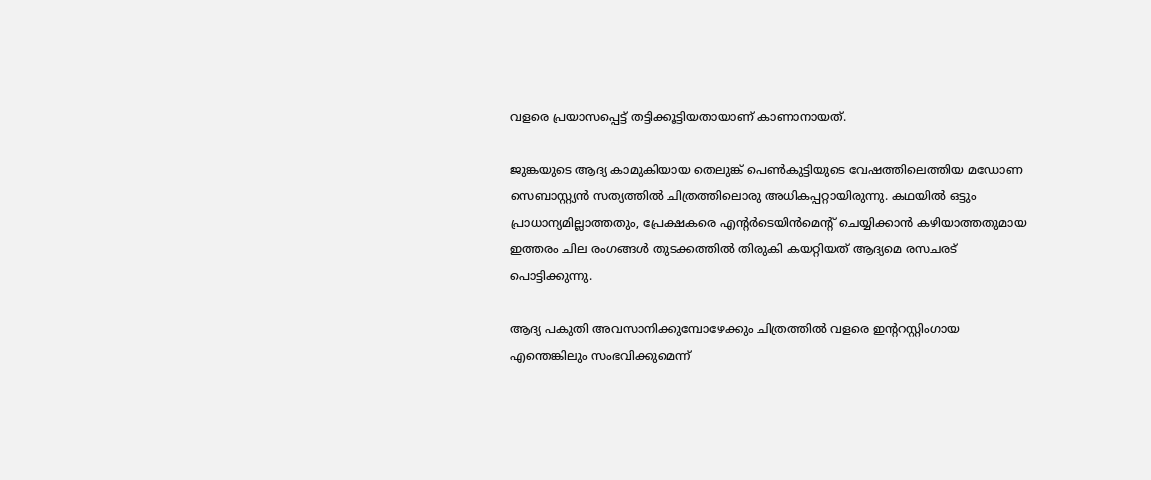വളരെ പ്രയാസപ്പെട്ട് തട്ടിക്കൂട്ടിയതായാണ് കാണാനായത്‌.

ജുങ്കയുടെ ആദ്യ കാമുകിയായ തെലുങ്ക് പെൺകുട്ടിയുടെ വേഷത്തിലെത്തിയ മഡോണ സെബാസ്റ്റ്യൻ സത്യത്തിൽ ചിത്രത്തിലൊരു അധികപ്പറ്റായിരുന്നു. കഥയിൽ ഒട്ടും പ്രാധാന്യമില്ലാത്തതും, പ്രേക്ഷകരെ എന്റർടെയിൻമെന്റ് ചെയ്യിക്കാൻ കഴിയാത്തതുമായ ഇത്തരം ചില രംഗങ്ങൾ തുടക്കത്തിൽ തിരുകി കയറ്റിയത് ആദ്യമെ രസചരട് പൊട്ടിക്കുന്നു.

ആദ്യ പകുതി അവസാനിക്കുമ്പോഴേക്കും ചിത്രത്തിൽ വളരെ ഇന്ററസ്റ്റിംഗായ എന്തെങ്കിലും സംഭവിക്കുമെന്ന്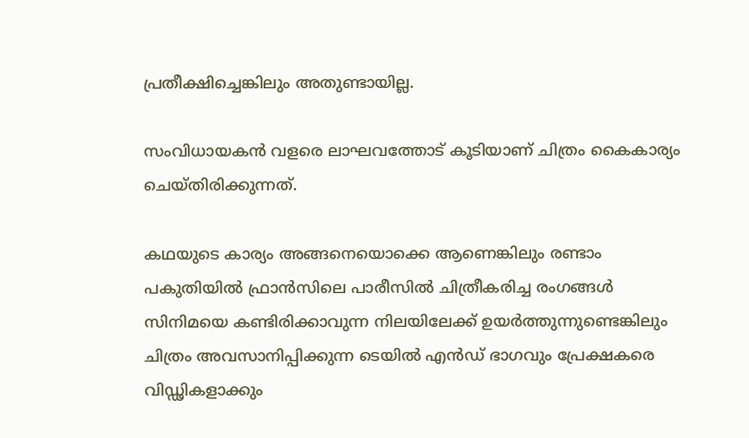പ്രതീക്ഷിച്ചെങ്കിലും അതുണ്ടായില്ല.

സംവിധായകൻ വളരെ ലാഘവത്തോട് കൂടിയാണ് ചിത്രം കൈകാര്യം ചെയ്തിരിക്കുന്നത്.

കഥയുടെ കാര്യം അങ്ങനെയൊക്കെ ആണെങ്കിലും രണ്ടാം പകുതിയിൽ ഫ്രാൻസിലെ പാരീസിൽ ചിത്രീകരിച്ച രംഗങ്ങൾ സിനിമയെ കണ്ടിരിക്കാവുന്ന നിലയിലേക്ക് ഉയർത്തുന്നുണ്ടെങ്കിലും ചിത്രം അവസാനിപ്പിക്കുന്ന ടെയിൽ എൻഡ് ഭാഗവും പ്രേക്ഷകരെ വിഡ്ഢികളാക്കും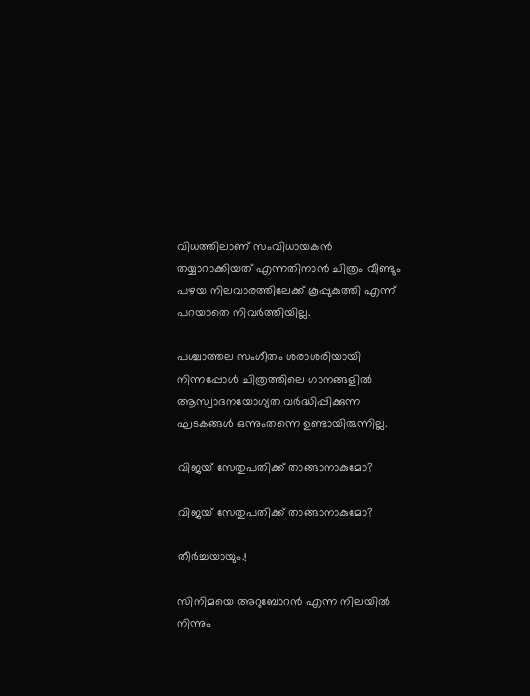വിധത്തിലാണ് സംവിധായകൻ തയ്യാറാക്കിയത് എന്നതിനാൻ ചിത്രം വീണ്ടും പഴയ നിലവാരത്തിലേക്ക് കൂപ്പുകുത്തി എന്ന് പറയാതെ നിവർത്തിയില്ല.

പശ്ചാത്തല സംഗീതം ശരാശരിയായി നിന്നപ്പോൾ ചിത്രത്തിലെ ഗാനങ്ങളിൽ ആസ്വാദനയോഗ്യത വർദ്ധിപ്പിക്കുന്ന ഘടകങ്ങൾ ഒന്നുംതന്നെ ഉണ്ടായിരുന്നില്ല.

വിജയ് സേതുപതിക്ക് താങ്ങാനാകുമോ?

വിജയ് സേതുപതിക്ക് താങ്ങാനാകുമോ?

തീർച്ചയായും.!

സിനിമയെ അറുബോറൻ എന്ന നിലയിൽ നിന്നും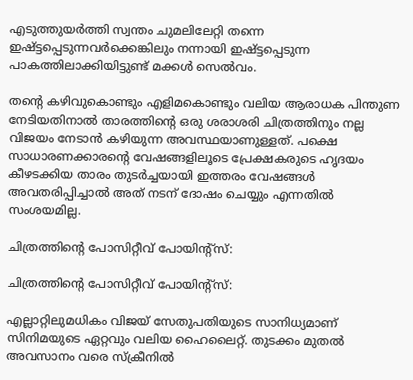എടുത്തുയർത്തി സ്വന്തം ചുമലിലേറ്റി തന്നെ ഇഷ്ട്ടപ്പെടുന്നവർക്കെങ്കിലും നന്നായി ഇഷ്ട്ടപ്പെടുന്ന പാകത്തിലാക്കിയിട്ടുണ്ട് മക്കൾ സെൽവം.

തന്റെ കഴിവുകൊണ്ടും എളിമകൊണ്ടും വലിയ ആരാധക പിന്തുണ നേടിയതിനാൽ താരത്തിന്റെ ഒരു ശരാശരി ചിത്രത്തിനും നല്ല വിജയം നേടാൻ കഴിയുന്ന അവസ്ഥയാണുള്ളത്. പക്ഷെ സാധാരണക്കാരന്റെ വേഷങ്ങളിലൂടെ പ്രേക്ഷകരുടെ ഹൃദയം കീഴടക്കിയ താരം തുടർച്ചയായി ഇത്തരം വേഷങ്ങൾ അവതരിപ്പിച്ചാൽ അത് നടന് ദോഷം ചെയ്യും എന്നതിൽ സംശയമില്ല.

ചിത്രത്തിന്റെ പോസിറ്റീവ് പോയിന്റ്സ്:

ചിത്രത്തിന്റെ പോസിറ്റീവ് പോയിന്റ്സ്:

എല്ലാറ്റിലുമധികം വിജയ് സേതുപതിയുടെ സാനിധ്യമാണ് സിനിമയുടെ ഏറ്റവും വലിയ ഹൈലൈറ്റ്. തുടക്കം മുതൽ അവസാനം വരെ സ്ക്രീനിൽ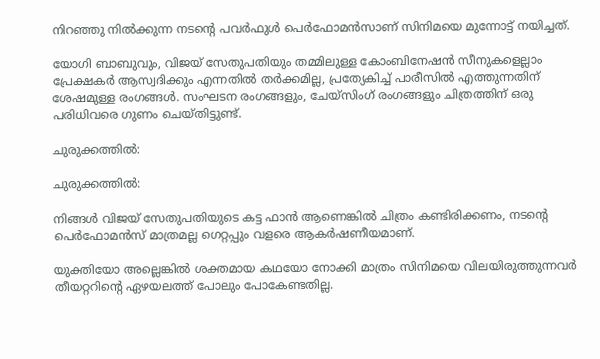നിറഞ്ഞു നിൽക്കുന്ന നടന്റെ പവർഫുൾ പെർഫോമൻസാണ് സിനിമയെ മുന്നോട്ട് നയിച്ചത്‌.

യോഗി ബാബുവും, വിജയ് സേതുപതിയും തമ്മിലുള്ള കോംബിനേഷൻ സീനുകളെല്ലാം പ്രേക്ഷകർ ആസ്വദിക്കും എന്നതിൽ തർക്കമില്ല, പ്രത്യേകിച്ച് പാരീസിൽ എത്തുന്നതിന് ശേഷമുള്ള രംഗങ്ങൾ. സംഘടന രംഗങ്ങളും, ചേയ്സിംഗ് രംഗങ്ങളും ചിത്രത്തിന് ഒരു പരിധിവരെ ഗുണം ചെയ്തിട്ടുണ്ട്.

ചുരുക്കത്തിൽ:

ചുരുക്കത്തിൽ:

നിങ്ങൾ വിജയ് സേതുപതിയുടെ കട്ട ഫാൻ ആണെങ്കിൽ ചിത്രം കണ്ടിരിക്കണം, നടന്റെ പെർഫോമൻസ് മാത്രമല്ല ഗെറ്റപ്പും വളരെ ആകർഷണീയമാണ്.

യുക്തിയോ അല്ലെങ്കിൽ ശക്തമായ കഥയോ നോക്കി മാത്രം സിനിമയെ വിലയിരുത്തുന്നവർ തീയറ്ററിന്റെ ഏഴയലത്ത് പോലും പോകേണ്ടതില്ല.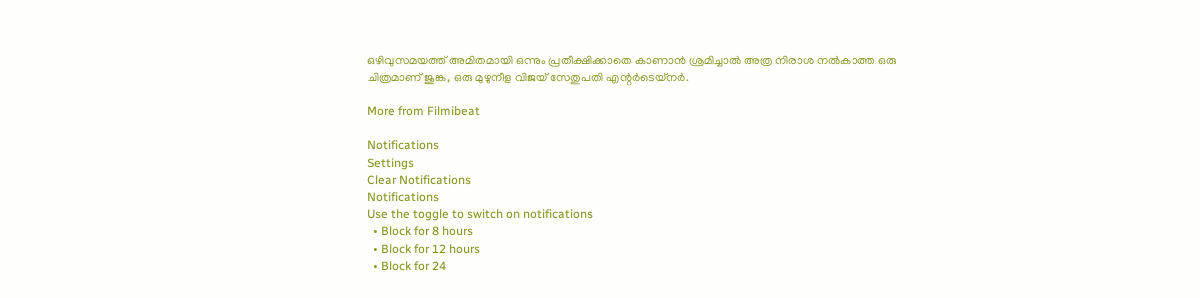ഒഴിവുസമയത്ത് അമിതമായി ഒന്നും പ്രതീക്ഷിക്കാതെ കാണാൻ ശ്രമിച്ചാൽ അത്ര നിരാശ നൽകാത്ത ഒരു ചിത്രമാണ് ജുങ്ക, ഒരു മുഴുനീള വിജയ് സേതുപതി എന്റർടെയ്നർ.

More from Filmibeat

Notifications
Settings
Clear Notifications
Notifications
Use the toggle to switch on notifications
  • Block for 8 hours
  • Block for 12 hours
  • Block for 24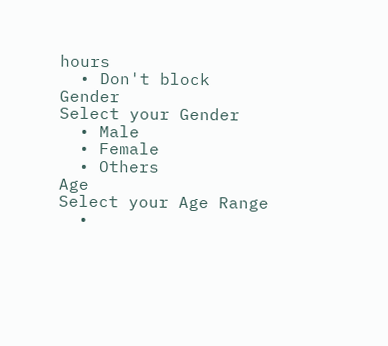hours
  • Don't block
Gender
Select your Gender
  • Male
  • Female
  • Others
Age
Select your Age Range
  •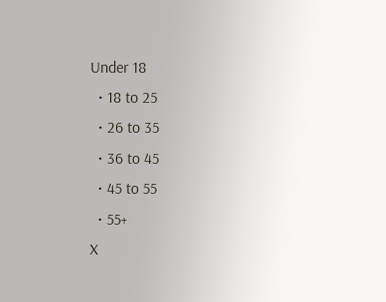Under 18
  • 18 to 25
  • 26 to 35
  • 36 to 45
  • 45 to 55
  • 55+
X